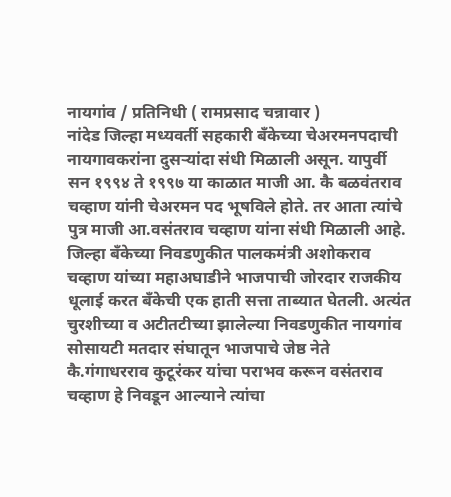नायगांव / प्रतिनिधी ( रामप्रसाद चन्नावार )
नांदेड जिल्हा मध्यवर्ती सहकारी बँकेच्या चेअरमनपदाची नायगावकरांना दुसऱ्यांदा संधी मिळाली असून. यापुर्वी सन १९९४ ते १९९७ या काळात माजी आ. कै बळवंतराव चव्हाण यांनी चेअरमन पद भूषविले होते. तर आता त्यांचे पुत्र माजी आ.वसंतराव चव्हाण यांना संधी मिळाली आहे.
जिल्हा बँकेच्या निवडणुकीत पालकमंत्री अशोकराव चव्हाण यांच्या महाअघाडीने भाजपाची जोरदार राजकीय धूलाई करत बँकेची एक हाती सत्ता ताब्यात घेतली. अत्यंत चुरशीच्या व अटीतटीच्या झालेल्या निवडणुकीत नायगांव सोसायटी मतदार संघातून भाजपाचे जेष्ठ नेते कै.गंगाधरराव कुटूरंकर यांचा पराभव करून वसंतराव चव्हाण हे निवडून आल्याने त्यांचा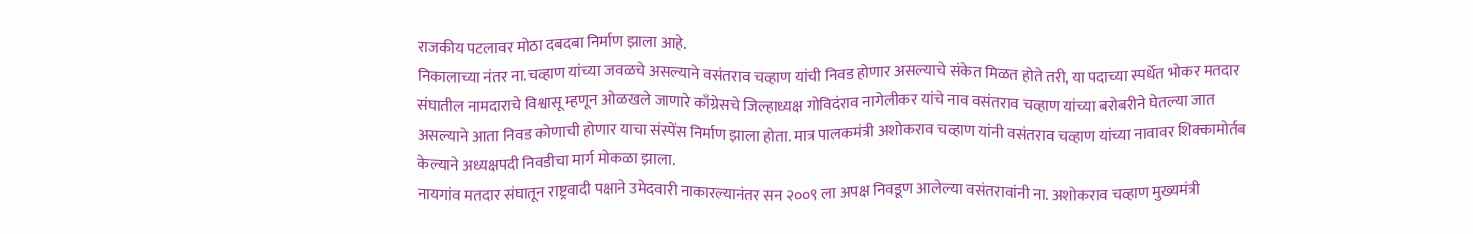राजकीय पटलावर मोठा दबदबा निर्माण झाला आहे.
निकालाच्या नंतर ना.चव्हाण यांच्या जवळचे असल्याने वसंतराव चव्हाण यांची निवड होणार असल्याचे संकेत मिळत होते तरी, या पदाच्या स्पर्धेत भोकर मतदार संघातील नामदाराचे विश्वासू म्हणून ओळखले जाणारे काँग्रेसचे जिल्हाध्यक्ष गोविदंराव नागेलीकर यांचे नाव वसंतराव चव्हाण यांच्या बरोबरीने घेतल्या जात असल्याने आता निवड कोणाची होणार याचा संस्पेंस निर्माण झाला होता. मात्र पालकमंत्री अशोकराव चव्हाण यांनी वसंतराव चव्हाण यांच्या नावावर शिक्कामोर्तब केल्याने अध्यक्षपदी निवडीचा मार्ग मोकळा झाला.
नायगांव मतदार संघातून राष्ट्रवादी पक्षाने उमेदवारी नाकारल्यानंतर सन २००९ ला अपक्ष निवडूण आलेल्या वसंतरावांनी ना. अशोकराव चव्हाण मुख्यमंत्री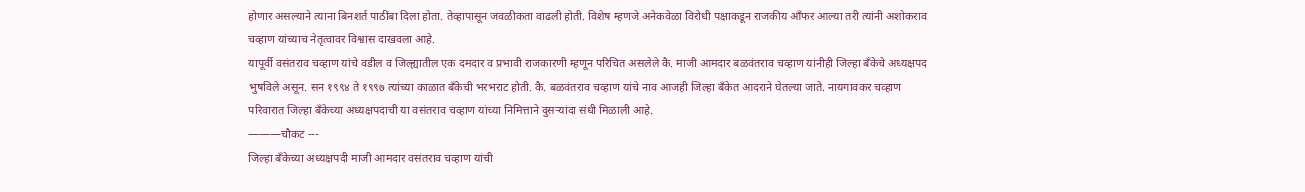होणार असल्याने त्याना बिनशर्त पाठींबा दिला होता. तेव्हापासून जवळीकता वाढली होती. विशेष म्हणजे अनेकवेळा विरोधी पक्षाकडून राजकीय आँफर आल्या तरी त्यांनी अशोकराव चव्हाण यांच्याच नेतृत्वावर विश्वास दाखवला आहे.
यापूर्वी वसंतराव चव्हाण यांचे वडील व जिल्ह्यातील एक दमदार व प्रभावी राजकारणी म्हणून परिचित असलेले कै. माजी आमदार बळवंतराव चव्हाण यांनीही जिल्हा बँकेचे अध्यक्षपद भुषविले असून. सन १९९४ ते १९९७ त्यांच्या काळात बँकेची भरभराट होती. कै. बळवंतराव चव्हाण यांचे नाव आजही जिल्हा बँकेत आदराने घेतल्या जाते. नायगावकर चव्हाण परिवारात जिल्हा बँकेच्या अध्यक्षपदाची या वसंतराव चव्हाण यांच्या निमित्ताने दुसऱ्यांदा संधी मिळाली आहे.
———चौकट ---
जिल्हा बँकेच्या अध्यक्षपदी माजी आमदार वसंतराव चव्हाण यांची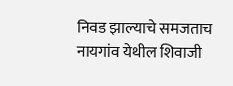निवड झाल्याचे समजताच नायगांव येथील शिवाजी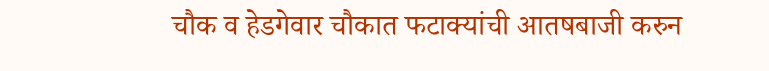चौक व हेडगेवार चौकात फटाक्यांची आतषबाजी करुन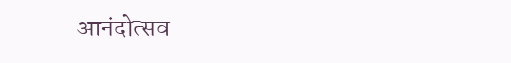आनंदोत्सव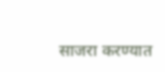साजरा करण्यात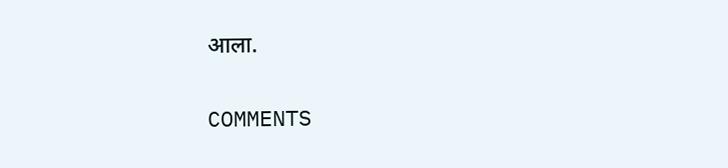आला.

COMMENTS